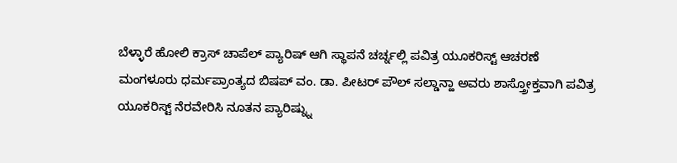ಬೆಳ್ಳಾರೆ ಹೋಲಿ ಕ್ರಾಸ್ ಚಾಪೆಲ್ ಪ್ಯಾರಿಷ್ ಆಗಿ ಸ್ಥಾಪನೆ ಚರ್ಚ್ನಲ್ಲಿ ಪವಿತ್ರ ಯೂಕರಿಸ್ಟ್ ಆಚರಣೆ
ಮಂಗಳೂರು ಧರ್ಮಪ್ರಾಂತ್ಯದ ಬಿಷಪ್ ವಂ. ಡಾ. ಪೀಟರ್ ಪೌಲ್ ಸಲ್ಡಾನ್ಹಾ ಅವರು ಶಾಸ್ತ್ರೋಕ್ತವಾಗಿ ಪವಿತ್ರ ಯೂಕರಿಸ್ಟ್ ನೆರವೇರಿಸಿ ನೂತನ ಪ್ಯಾರಿಷ್ನ್ನು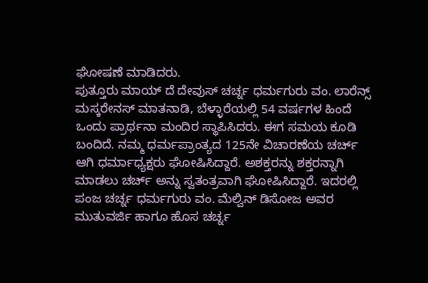ಘೋಷಣೆ ಮಾಡಿದರು.
ಪುತ್ತೂರು ಮಾಯ್ ದೆ ದೇವುಸ್ ಚರ್ಚ್ನ ಧರ್ಮಗುರು ವಂ. ಲಾರೆನ್ಸ್ ಮಸ್ಕರೇನಸ್ ಮಾತನಾಡಿ, ಬೆಳ್ಳಾರೆಯಲ್ಲಿ 54 ವರ್ಷಗಳ ಹಿಂದೆ ಒಂದು ಪ್ರಾರ್ಥನಾ ಮಂದಿರ ಸ್ಥಾಪಿಸಿದರು. ಈಗ ಸಮಯ ಕೂಡಿ ಬಂದಿದೆ. ನಮ್ಮ ಧರ್ಮಪ್ರಾಂತ್ಯದ 125ನೇ ವಿಚಾರಣೆಯ ಚರ್ಚ್ ಆಗಿ ಧರ್ಮಾಧ್ಯಕ್ಷರು ಘೋಷಿಸಿದ್ದಾರೆ. ಅಶಕ್ತರನ್ನು ಶಕ್ತರನ್ನಾಗಿ ಮಾಡಲು ಚರ್ಚ್ ಅನ್ನು ಸ್ವತಂತ್ರವಾಗಿ ಘೋಷಿಸಿದ್ದಾರೆ. ಇದರಲ್ಲಿ ಪಂಜ ಚರ್ಚ್ನ ಧರ್ಮಗುರು ವಂ. ಮೆಲ್ವಿನ್ ಡಿಸೋಜ ಅವರ ಮುತುವರ್ಜಿ ಹಾಗೂ ಹೊಸ ಚರ್ಚ್ನ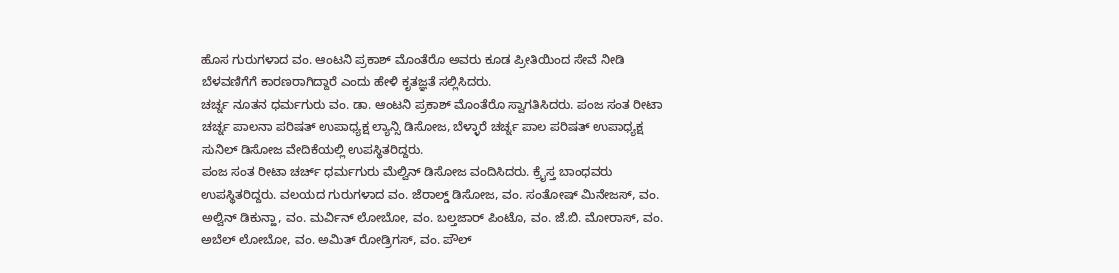ಹೊಸ ಗುರುಗಳಾದ ವಂ. ಆಂಟನಿ ಪ್ರಕಾಶ್ ಮೊಂತೆರೊ ಅವರು ಕೂಡ ಪ್ರೀತಿಯಿಂದ ಸೇವೆ ನೀಡಿ ಬೆಳವಣಿಗೆಗೆ ಕಾರಣರಾಗಿದ್ದಾರೆ ಎಂದು ಹೇಳಿ ಕೃತಜ್ಞತೆ ಸಲ್ಲಿಸಿದರು.
ಚರ್ಚ್ನ ನೂತನ ಧರ್ಮಗುರು ವಂ. ಡಾ. ಆಂಟನಿ ಪ್ರಕಾಶ್ ಮೊಂತೆರೊ ಸ್ವಾಗತಿಸಿದರು. ಪಂಜ ಸಂತ ರೀಟಾ ಚರ್ಚ್ನ ಪಾಲನಾ ಪರಿಷತ್ ಉಪಾಧ್ಯಕ್ಷ ಲ್ಯಾನ್ಸಿ ಡಿಸೋಜ, ಬೆಳ್ಳಾರೆ ಚರ್ಚ್ನ ಪಾಲ ಪರಿಷತ್ ಉಪಾಧ್ಯಕ್ಷ ಸುನಿಲ್ ಡಿಸೋಜ ವೇದಿಕೆಯಲ್ಲಿ ಉಪಸ್ಥಿತರಿದ್ದರು.
ಪಂಜ ಸಂತ ರೀಟಾ ಚರ್ಚ್ ಧರ್ಮಗುರು ಮೆಲ್ವಿನ್ ಡಿಸೋಜ ವಂದಿಸಿದರು. ಕ್ರೈಸ್ತ ಬಾಂಧವರು ಉಪಸ್ಥಿತರಿದ್ದರು. ವಲಯದ ಗುರುಗಳಾದ ವಂ. ಜೆರಾಲ್ಡ್ ಡಿಸೋಜ, ವಂ. ಸಂತೋಷ್ ಮಿನೇಜಸ್, ವಂ. ಅಲ್ವಿನ್ ಡಿಕುನ್ಹಾ, ವಂ. ಮರ್ವಿನ್ ಲೋಬೋ, ವಂ. ಬಲ್ತಜಾರ್ ಪಿಂಟೊ, ವಂ. ಜೆ.ಬಿ. ಮೋರಾಸ್, ವಂ. ಅಬೆಲ್ ಲೋಬೋ, ವಂ. ಅಮಿತ್ ರೋಡ್ರಿಗಸ್, ವಂ. ಪೌಲ್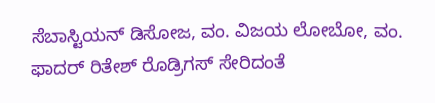ಸೆಬಾಸ್ಟಿಯನ್ ಡಿಸೋಜ, ವಂ. ವಿಜಯ ಲೋಬೋ, ವಂ. ಫಾದರ್ ರಿತೇಶ್ ರೊಡ್ರಿಗಸ್ ಸೇರಿದಂತೆ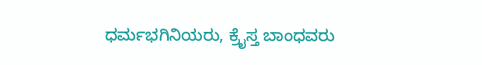ಧರ್ಮಭಗಿನಿಯರು, ಕ್ರೈಸ್ತ ಬಾಂಧವರು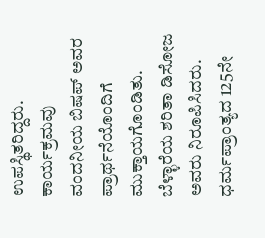ಉಪಸ್ಥಿತರಿದ್ದರು.
ಕಾರ್ಯಕ್ರಮವು ವಂದನೀಯ ಬಿಷಪ್ ಅವರ ಪ್ರಾರ್ಥನೆಯೊಂದಿಗೆ ಮುಕ್ತಾಯಗೊಂಡಿತು. ಬೆಳ್ಳಾರೆಯ ಶರಿತಾ ಡಿಸೋಜ ಅವರು ನಿರೂಪಿಸಿದರು.
ಧರ್ಮಪ್ರಾಂತ್ಯದ 125ನೇ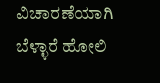ವಿಚಾರಣೆಯಾಗಿ ಬೆಳ್ಳಾರೆ ಹೋಲಿ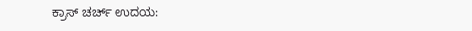ಕ್ರಾಸ್ ಚರ್ಚ್ ಉದಯ: